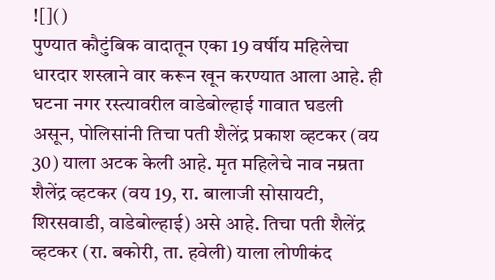![]()
पुण्यात कौटुंबिक वादातून एका 19 वर्षीय महिलेचा धारदार शस्त्राने वार करून खून करण्यात आला आहे. ही घटना नगर रस्त्यावरील वाडेबोल्हाई गावात घडली असून, पोलिसांनी तिचा पती शैलेंद्र प्रकाश व्हटकर (वय 30) याला अटक केली आहे. मृत महिलेचे नाव नम्रता शैलेंद्र व्हटकर (वय 19, रा. बालाजी सोसायटी, शिरसवाडी, वाडेबोल्हाई) असे आहे. तिचा पती शैलेंद्र व्हटकर (रा. बकोरी, ता. हवेली) याला लोणीकंद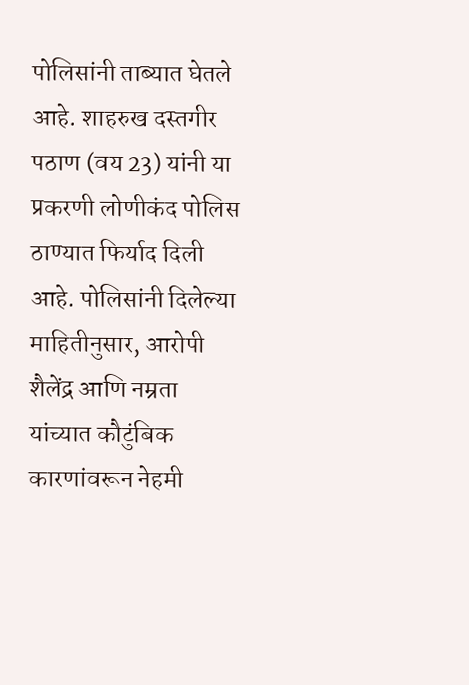पोलिसांनी ताब्यात घेतले आहे. शाहरुख दस्तगीर पठाण (वय 23) यांनी या प्रकरणी लोणीकंद पोलिस ठाण्यात फिर्याद दिली आहे. पोलिसांनी दिलेल्या माहितीनुसार, आरोपी शैलेंद्र आणि नम्रता यांच्यात कौटुंबिक कारणांवरून नेहमी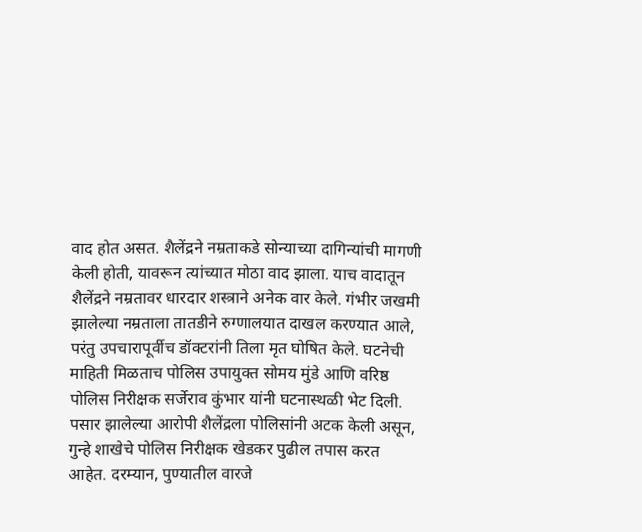वाद होत असत. शैलेंद्रने नम्रताकडे सोन्याच्या दागिन्यांची मागणी केली होती, यावरून त्यांच्यात मोठा वाद झाला. याच वादातून शैलेंद्रने नम्रतावर धारदार शस्त्राने अनेक वार केले. गंभीर जखमी झालेल्या नम्रताला तातडीने रुग्णालयात दाखल करण्यात आले, परंतु उपचारापूर्वीच डॉक्टरांनी तिला मृत घोषित केले. घटनेची माहिती मिळताच पोलिस उपायुक्त सोमय मुंडे आणि वरिष्ठ पोलिस निरीक्षक सर्जेराव कुंभार यांनी घटनास्थळी भेट दिली. पसार झालेल्या आरोपी शैलेंद्रला पोलिसांनी अटक केली असून, गुन्हे शाखेचे पोलिस निरीक्षक खेडकर पुढील तपास करत आहेत. दरम्यान, पुण्यातील वारजे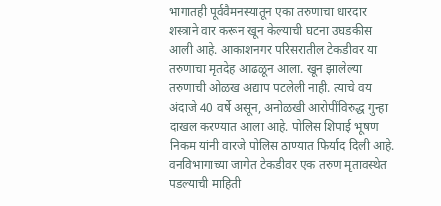भागातही पूर्ववैमनस्यातून एका तरुणाचा धारदार शस्त्राने वार करून खून केल्याची घटना उघडकीस आली आहे. आकाशनगर परिसरातील टेकडीवर या तरुणाचा मृतदेह आढळून आला. खून झालेल्या तरुणाची ओळख अद्याप पटलेली नाही. त्याचे वय अंदाजे 40 वर्षे असून, अनोळखी आरोपींविरुद्ध गुन्हा दाखल करण्यात आला आहे. पोलिस शिपाई भूषण निकम यांनी वारजे पोलिस ठाण्यात फिर्याद दिली आहे. वनविभागाच्या जागेत टेकडीवर एक तरुण मृतावस्थेत पडल्याची माहिती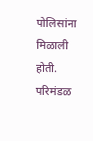पोलिसांना मिळाली होती. परिमंडळ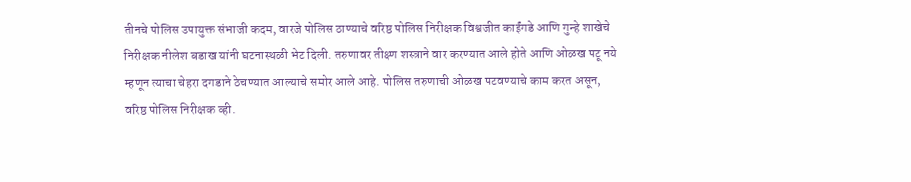तीनचे पोलिस उपायुक्त संभाजी कदम, वारजे पोलिस ठाण्याचे वरिष्ठ पोलिस निरीक्षक विश्वजीत काईंगडे आणि गुन्हे शाखेचे निरीक्षक नीलेश बडाख यांनी घटनास्थळी भेट दिली. तरुणावर तीक्ष्ण शस्त्राने वार करण्यात आले होते आणि ओळख पटू नये म्हणून त्याचा चेहरा दगडाने ठेचण्यात आल्याचे समोर आले आहे. पोलिस तरुणाची ओळख पटवण्याचे काम करत असून, वरिष्ठ पोलिस निरीक्षक व्ही.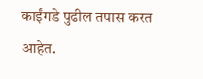काईंगडे पुढील तपास करत आहेत.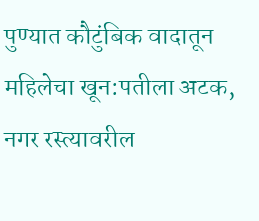पुण्यात कौटुंबिक वादातून महिलेचा खून:पतीला अटक, नगर रस्त्यावरील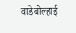वाडेबोल्हाई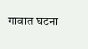गावात घटना